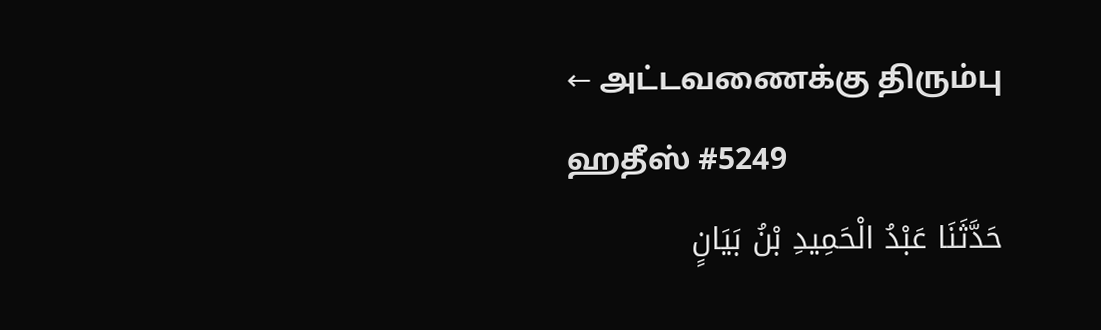← அட்டவணைக்கு திரும்பு
ஹதீஸ் #5249
حَدَّثَنَا عَبْدُ الْحَمِيدِ بْنُ بَيَانٍ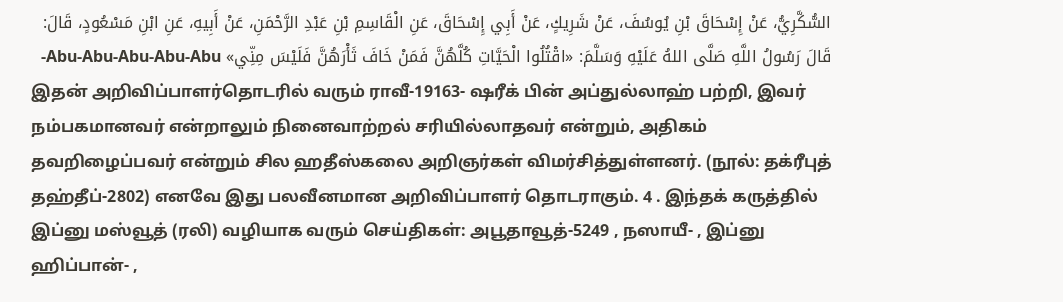السُّكَّرِيُّ، عَنْ إِسْحَاقَ بْنِ يُوسُفَ، عَنْ شَرِيكٍ، عَنْ أَبِي إِسْحَاقَ، عَنِ الْقَاسِمِ بْنِ عَبْدِ الرَّحْمَنِ، عَنْ أَبِيهِ، عَنِ ابْنِ مَسْعُودٍ، قَالَ: قَالَ رَسُولُ اللَّهِ صَلَّى اللهُ عَلَيْهِ وَسَلَّمَ: «اقْتُلُوا الْحَيَّاتِ كُلَّهُنَّ فَمَنْ خَافَ ثَأْرَهُنَّ فَلَيْسَ مِنِّي» Abu-Abu-Abu-Abu-Abu-
இதன் அறிவிப்பாளர்தொடரில் வரும் ராவீ-19163- ஷரீக் பின் அப்துல்லாஹ் பற்றி, இவர் நம்பகமானவர் என்றாலும் நினைவாற்றல் சரியில்லாதவர் என்றும், அதிகம் தவறிழைப்பவர் என்றும் சில ஹதீஸ்கலை அறிஞர்கள் விமர்சித்துள்ளனர். (நூல்: தக்ரீபுத் தஹ்தீப்-2802) எனவே இது பலவீனமான அறிவிப்பாளர் தொடராகும். 4 . இந்தக் கருத்தில் இப்னு மஸ்வூத் (ரலி) வழியாக வரும் செய்திகள்: அபூதாவூத்-5249 , நஸாயீ- , இப்னு ஹிப்பான்- ,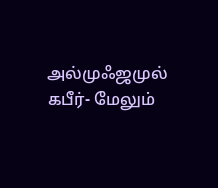அல்முஃஜமுல் கபீர்- மேலும்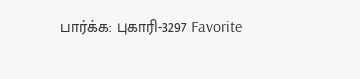பார்க்க: புகாரி-3297 Favorite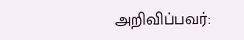அறிவிப்பவர்: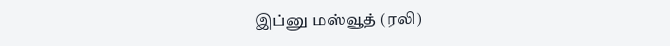இப்னு மஸ்வூத் (ரலி)